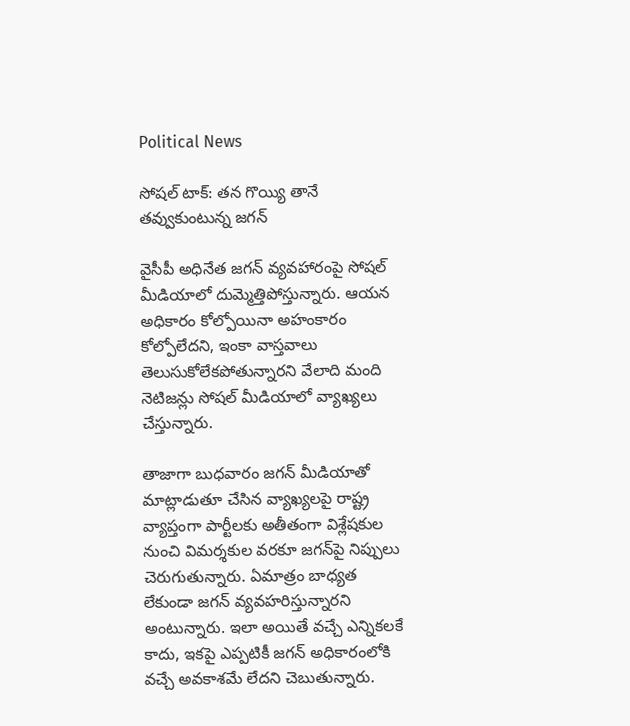Political News

సోషల్ టాక్: తన గొయ్యి తానే తవ్వుకుంటున్న జగన్

వైసీపీ అధినేత జగన్ వ్యవహారంపై సోషల్ మీడియాలో దుమ్మెత్తిపోస్తున్నారు. ఆయన అధికారం కోల్పోయినా అహంకారం కోల్పోలేదని, ఇంకా వాస్తవాలు తెలుసుకోలేకపోతున్నారని వేలాది మంది నెటిజన్లు సోషల్ మీడియాలో వ్యాఖ్యలు చేస్తున్నారు.

తాజాగా బుధవారం జగన్ మీడియాతో మాట్లాడుతూ చేసిన వ్యాఖ్యలపై రాష్ట్ర వ్యాప్తంగా పార్టీలకు అతీతంగా విశ్లేషకుల నుంచి విమర్శకుల వరకూ జగన్‌పై నిప్పులు చెరుగుతున్నారు. ఏమాత్రం బాధ్యత లేకుండా జగన్ వ్యవహరిస్తున్నారని అంటున్నారు. ఇలా అయితే వచ్చే ఎన్నికలకే కాదు, ఇకపై ఎప్పటికీ జగన్ అధికారంలోకి వచ్చే అవకాశమే లేదని చెబుతున్నారు.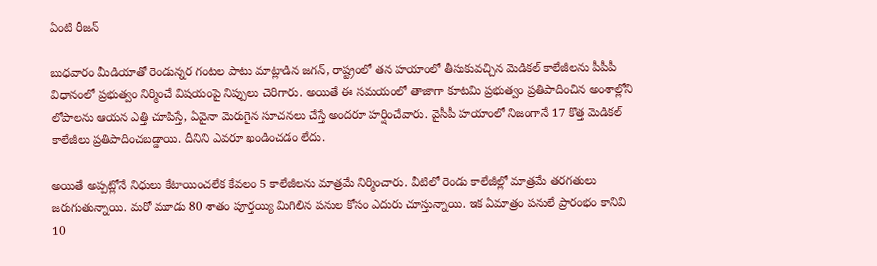ఏంటి రీజన్

బుధవారం మీడియాతో రెండున్నర గంటల పాటు మాట్లాడిన జగన్, రాష్ట్రంలో తన హయాంలో తీసుకువచ్చిన మెడికల్ కాలేజీలను పీపీపీ విధానంలో ప్రభుత్వం నిర్మించే విషయంపై నిప్పులు చెరిగారు. అయితే ఈ సమయంలో తాజాగా కూటమి ప్రభుత్వం ప్రతిపాదించిన అంశాల్లోని లోపాలను ఆయన ఎత్తి చూపిస్తే, ఏవైనా మెరుగైన సూచనలు చేస్తే అందరూ హర్షించేవారు. వైసీపీ హయాంలో నిజంగానే 17 కొత్త మెడికల్ కాలేజీలు ప్రతిపాదించబడ్డాయి. దీనిని ఎవరూ ఖండించడం లేదు.

అయితే అప్పట్లోనే నిధులు కేటాయించలేక కేవలం 5 కాలేజీలను మాత్రమే నిర్మించారు. వీటిలో రెండు కాలేజీల్లో మాత్రమే తరగతులు జరుగుతున్నాయి. మరో మూడు 80 శాతం పూర్తయ్యి మిగిలిన పనుల కోసం ఎదురు చూస్తున్నాయి. ఇక ఏమాత్రం పనులే ప్రారంభం కానివి 10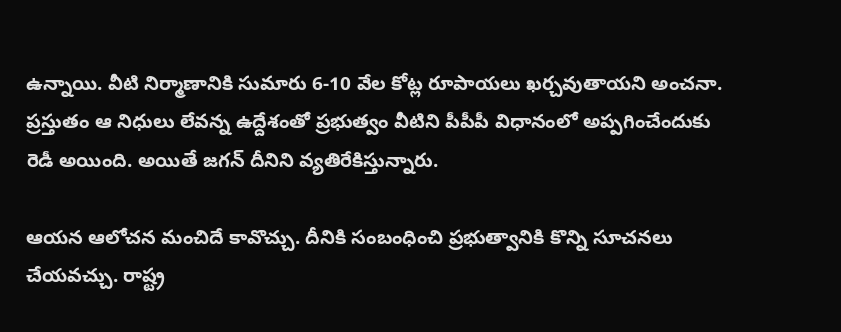ఉన్నాయి. వీటి నిర్మాణానికి సుమారు 6-10 వేల కోట్ల రూపాయలు ఖర్చవుతాయని అంచనా. ప్రస్తుతం ఆ నిధులు లేవన్న ఉద్దేశంతో ప్రభుత్వం వీటిని పీపీపీ విధానంలో అప్పగించేందుకు రెడీ అయింది. అయితే జగన్ దీనిని వ్యతిరేకిస్తున్నారు.

ఆయన ఆలోచన మంచిదే కావొచ్చు. దీనికి సంబంధించి ప్రభుత్వానికి కొన్ని సూచనలు చేయవచ్చు. రాష్ట్ర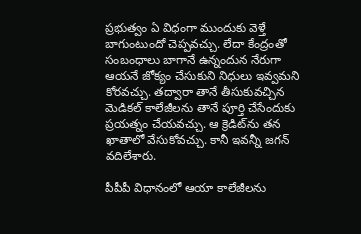ప్రభుత్వం ఏ విధంగా ముందుకు వెళ్తే బాగుంటుందో చెప్పవచ్చు. లేదా కేంద్రంతో సంబంధాలు బాగానే ఉన్నందున నేరుగా ఆయనే జోక్యం చేసుకుని నిధులు ఇవ్వమని కోరవచ్చు. తద్వారా తానే తీసుకువచ్చిన మెడికల్ కాలేజీలను తానే పూర్తి చేసేందుకు ప్రయత్నం చేయవచ్చు. ఆ క్రెడిట్‌ను తన ఖాతాలో వేసుకోవచ్చు. కానీ ఇవన్నీ జగన్ వదిలేశారు.

పీపీపీ విధానంలో ఆయా కాలేజీలను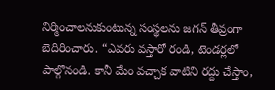నిర్మించాలనుకుంటున్న సంస్థలను జగన్ తీవ్రంగా బెదిరించారు. “ఎవరు వస్తారో రండి, టెండర్లలో పాల్గొనండి. కానీ మేం వ‌చ్చాక వాటిని రద్దు చేస్తాం,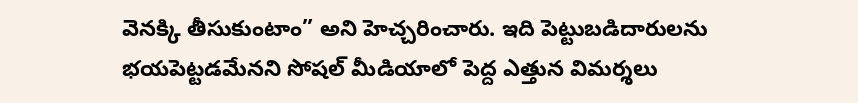వెనక్కి తీసుకుంటాం” అని హెచ్చరించారు. ఇది పెట్టుబడిదారులను భయపెట్టడమేనని సోషల్ మీడియాలో పెద్ద ఎత్తున విమర్శలు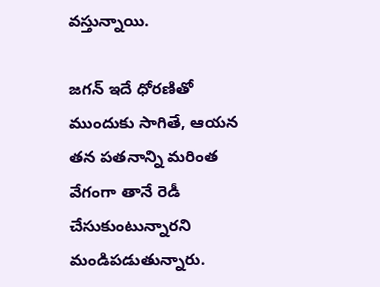వస్తున్నాయి.

జగన్ ఇదే ధోరణితో ముందుకు సాగితే, ఆయన తన పతనాన్ని మరింత వేగంగా తానే రెడీ చేసుకుంటున్నారని మండిపడుతున్నారు.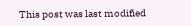This post was last modified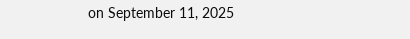on September 11, 2025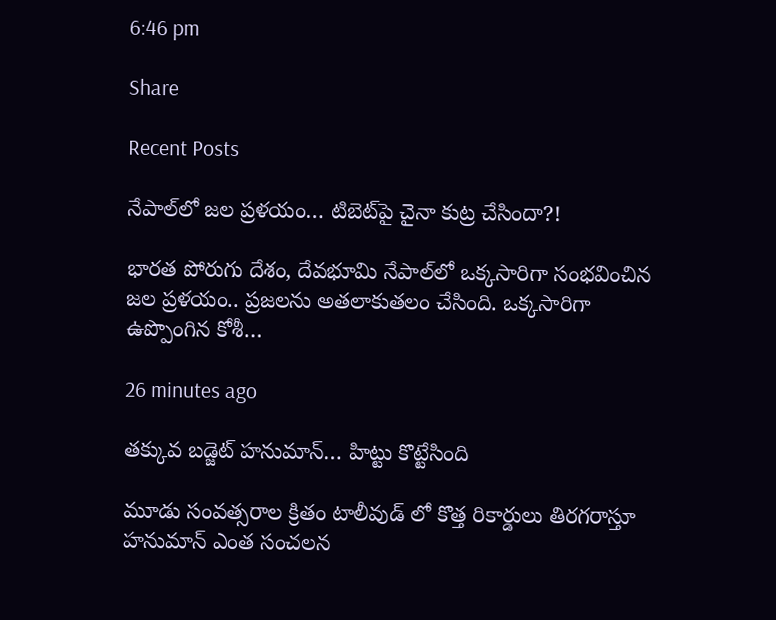6:46 pm

Share

Recent Posts

నేపాల్‌లో జ‌ల ప్ర‌ళ‌యం… టిబెట్‌పై చైనా కుట్ర చేసిందా?!

భార‌త పోరుగు దేశం, దేవ‌భూమి నేపాల్‌లో ఒక్క‌సారిగా సంభ‌వించిన జ‌ల ప్ర‌ళ‌యం.. ప్ర‌జ‌ల‌ను అత‌లాకుత‌లం చేసింది. ఒక్క‌సారిగా ఉప్పొంగిన కోశీ…

26 minutes ago

తక్కువ బడ్జెట్ హనుమాన్… హిట్టు కొట్టేసింది

మూడు సంవత్సరాల క్రితం టాలీవుడ్ లో కొత్త రికార్డులు తిరగరాస్తూ హనుమాన్ ఎంత సంచలన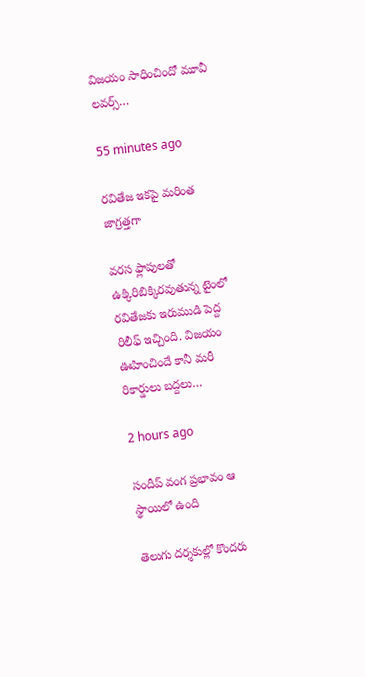విజయం సాధించిందో మూవీ లవర్స్…

55 minutes ago

రవితేజ ఇకపై మరింత జాగ్రత్తగా

వరస ఫ్లాపులతో ఉక్కిరిబిక్కిరవుతున్న టైంలో రవితేజకు ఇరుముడి పెద్ద రిలీఫ్ ఇచ్చింది. విజయం ఊహించిందే కానీ మరీ రికార్డులు బద్దలు…

2 hours ago

సందీప్ వంగ ప్రభావం ఆ స్థాయిలో ఉంది

తెలుగు దర్శకుల్లో కొందరు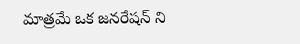మాత్రమే ఒక జనరేషన్ ని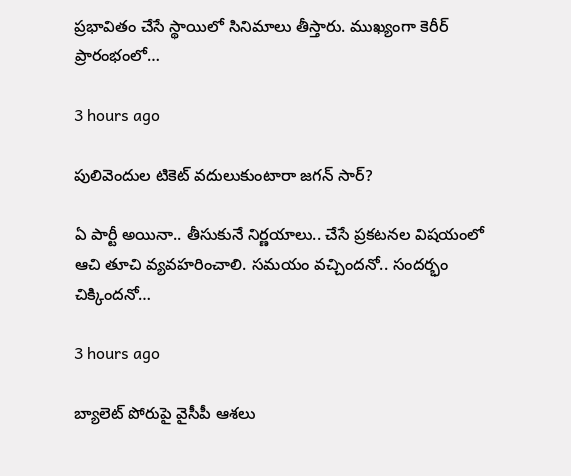ప్రభావితం చేసే స్థాయిలో సినిమాలు తీస్తారు. ముఖ్యంగా కెరీర్ ప్రారంభంలో…

3 hours ago

పులివెందుల టికెట్ వదులుకుంటారా జగన్ సార్?

ఏ పార్టీ అయినా.. తీసుకునే నిర్ణ‌యాలు.. చేసే ప్ర‌క‌ట‌నల విష‌యంలో ఆచి తూచి వ్య‌వ‌హ‌రించాలి. స‌మ‌యం వ‌చ్చింద‌నో.. సంద‌ర్భం చిక్కింద‌నో…

3 hours ago

బ్యాలెట్ పోరుపై వైసీపీ ఆశ‌లు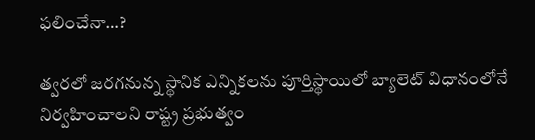ఫ‌లించేనా…?

త్వ‌ర‌లో జ‌ర‌గ‌నున్న స్థానిక ఎన్నిక‌ల‌ను పూర్తిస్థాయిలో బ్యాలెట్ విధానంలోనే నిర్వ‌హించాల‌ని రాష్ట్ర ప్ర‌భుత్వం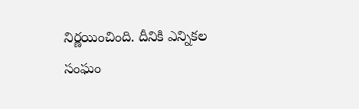నిర్ణ‌యించింది. దీనికి ఎన్నిక‌ల సంఘం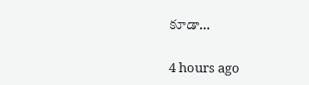కూడా…

4 hours ago